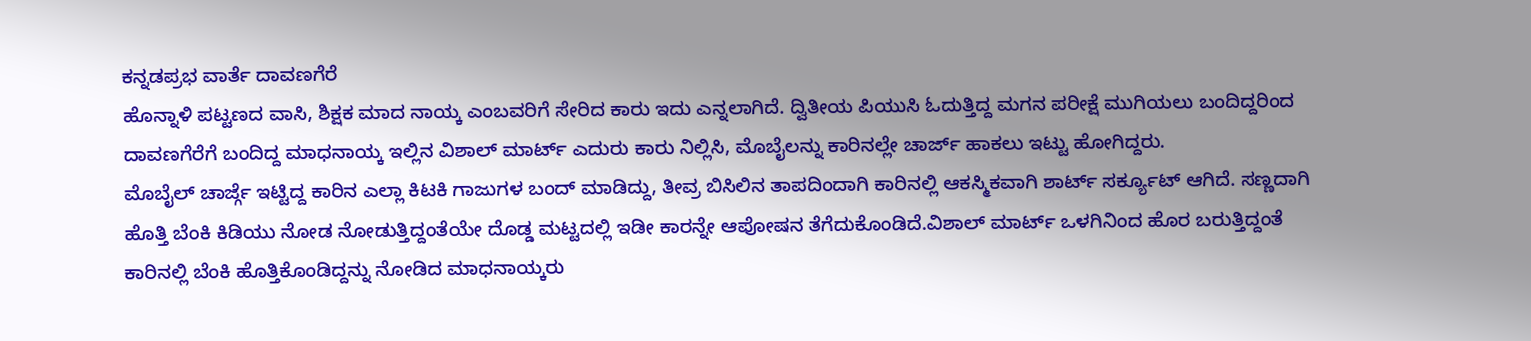ಕನ್ನಡಪ್ರಭ ವಾರ್ತೆ ದಾವಣಗೆರೆ
ಹೊನ್ನಾಳಿ ಪಟ್ಟಣದ ವಾಸಿ, ಶಿಕ್ಷಕ ಮಾದ ನಾಯ್ಕ ಎಂಬವರಿಗೆ ಸೇರಿದ ಕಾರು ಇದು ಎನ್ನಲಾಗಿದೆ. ದ್ವಿತೀಯ ಪಿಯುಸಿ ಓದುತ್ತಿದ್ದ ಮಗನ ಪರೀಕ್ಷೆ ಮುಗಿಯಲು ಬಂದಿದ್ದರಿಂದ ದಾವಣಗೆರೆಗೆ ಬಂದಿದ್ದ ಮಾಧನಾಯ್ಕ ಇಲ್ಲಿನ ವಿಶಾಲ್ ಮಾರ್ಟ್ ಎದುರು ಕಾರು ನಿಲ್ಲಿಸಿ, ಮೊಬೈಲನ್ನು ಕಾರಿನಲ್ಲೇ ಚಾರ್ಜ್ ಹಾಕಲು ಇಟ್ಟು ಹೋಗಿದ್ದರು.
ಮೊಬೈಲ್ ಚಾರ್ಜ್ಗೆ ಇಟ್ಟಿದ್ದ ಕಾರಿನ ಎಲ್ಲಾ ಕಿಟಕಿ ಗಾಜುಗಳ ಬಂದ್ ಮಾಡಿದ್ದು, ತೀವ್ರ ಬಿಸಿಲಿನ ತಾಪದಿಂದಾಗಿ ಕಾರಿನಲ್ಲಿ ಆಕಸ್ಮಿಕವಾಗಿ ಶಾರ್ಟ್ ಸರ್ಕ್ಯೂಟ್ ಆಗಿದೆ. ಸಣ್ಣದಾಗಿ ಹೊತ್ತಿ ಬೆಂಕಿ ಕಿಡಿಯು ನೋಡ ನೋಡುತ್ತಿದ್ದಂತೆಯೇ ದೊಡ್ಡ ಮಟ್ಟದಲ್ಲಿ ಇಡೀ ಕಾರನ್ನೇ ಆಪೋಷನ ತೆಗೆದುಕೊಂಡಿದೆ.ವಿಶಾಲ್ ಮಾರ್ಟ್ ಒಳಗಿನಿಂದ ಹೊರ ಬರುತ್ತಿದ್ದಂತೆ ಕಾರಿನಲ್ಲಿ ಬೆಂಕಿ ಹೊತ್ತಿಕೊಂಡಿದ್ದನ್ನು ನೋಡಿದ ಮಾಧನಾಯ್ಕರು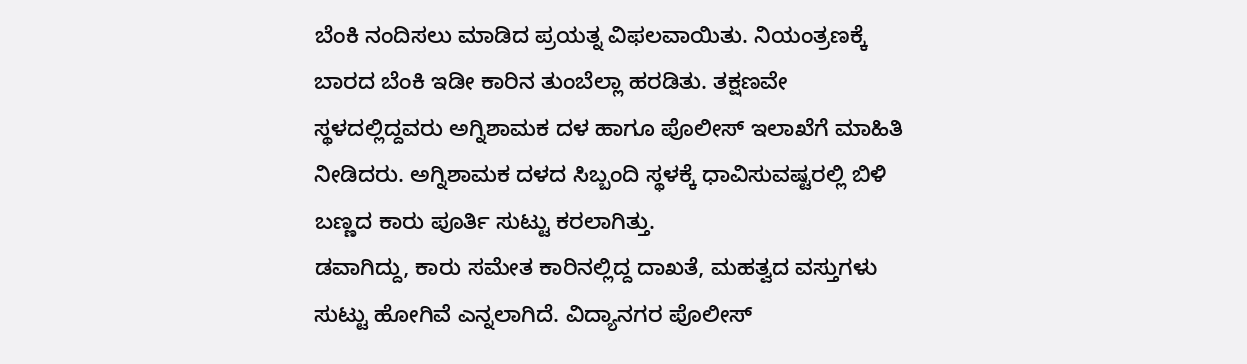ಬೆಂಕಿ ನಂದಿಸಲು ಮಾಡಿದ ಪ್ರಯತ್ನ ವಿಫಲವಾಯಿತು. ನಿಯಂತ್ರಣಕ್ಕೆ ಬಾರದ ಬೆಂಕಿ ಇಡೀ ಕಾರಿನ ತುಂಬೆಲ್ಲಾ ಹರಡಿತು. ತಕ್ಷಣವೇ ಸ್ಥಳದಲ್ಲಿದ್ದವರು ಅಗ್ನಿಶಾಮಕ ದಳ ಹಾಗೂ ಪೊಲೀಸ್ ಇಲಾಖೆಗೆ ಮಾಹಿತಿ ನೀಡಿದರು. ಅಗ್ನಿಶಾಮಕ ದಳದ ಸಿಬ್ಬಂದಿ ಸ್ಥಳಕ್ಕೆ ಧಾವಿಸುವಷ್ಟರಲ್ಲಿ ಬಿಳಿ ಬಣ್ಣದ ಕಾರು ಪೂರ್ತಿ ಸುಟ್ಟು ಕರಲಾಗಿತ್ತು.
ಡವಾಗಿದ್ದು, ಕಾರು ಸಮೇತ ಕಾರಿನಲ್ಲಿದ್ದ ದಾಖತೆ, ಮಹತ್ವದ ವಸ್ತುಗಳು ಸುಟ್ಟು ಹೋಗಿವೆ ಎನ್ನಲಾಗಿದೆ. ವಿದ್ಯಾನಗರ ಪೊಲೀಸ್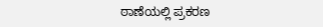ಠಾಣೆಯಲ್ಲಿ ಪ್ರಕರಣ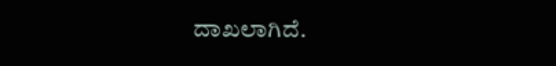ದಾಖಲಾಗಿದೆ.